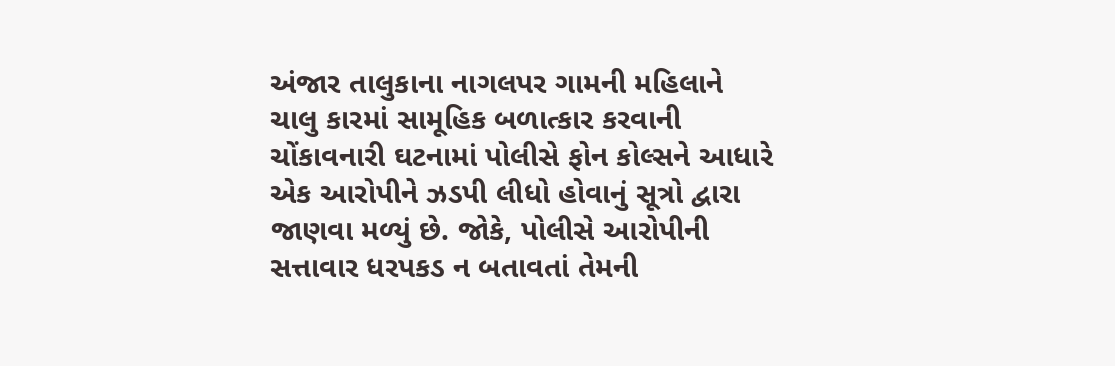અંજાર તાલુકાના નાગલપર ગામની મહિલાને ચાલુ કારમાં સામૂહિક બળાત્કાર કરવાની ચોંકાવનારી ઘટનામાં પોલીસે ફોન કોલ્સને આધારે એક આરોપીને ઝડપી લીધો હોવાનું સૂત્રો દ્વારા જાણવા મળ્યું છે. જોકે, પોલીસે આરોપીની સત્તાવાર ધરપકડ ન બતાવતાં તેમની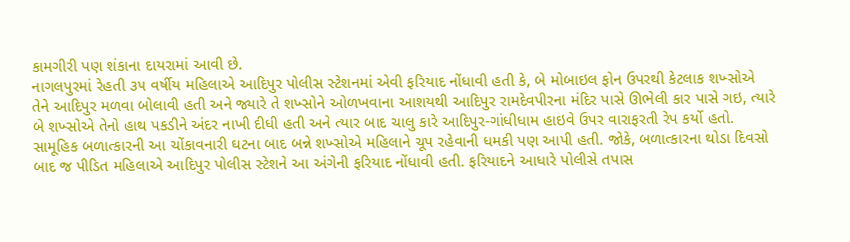કામગીરી પણ શંકાના દાયરામાં આવી છે.
નાગલપુરમાં રેહતી ૩૫ વર્ષીય મહિલાએ આદિપુર પોલીસ સ્ટેશનમાં એવી ફરિયાદ નોંધાવી હતી કે, બે મોબાઇલ ફોન ઉપરથી કેટલાક શખ્સોએ તેને આદિપુર મળવા બોલાવી હતી અને જ્યારે તે શખ્સોને ઓળખવાના આશયથી આદિપુર રામદેવપીરના મંદિર પાસે ઊભેલી કાર પાસે ગઇ, ત્યારે બે શખ્સોએ તેનો હાથ પકડીને અંદર નાખી દીધી હતી અને ત્યાર બાદ ચાલુ કારે આદિપુર-ગાંધીધામ હાઇવે ઉપર વારાફરતી રેપ કર્યો હતો.
સામૂહિક બળાત્કારની આ ચોંકાવનારી ઘટના બાદ બન્ને શખ્સોએ મહિલાને ચૂપ રહેવાની ધમકી પણ આપી હતી. જોકે, બળાત્કારના થોડા દિવસો બાદ જ પીડિત મહિલાએ આદિપુર પોલીસ સ્ટેશને આ અંગેની ફરિયાદ નોંધાવી હતી. ફરિયાદને આધારે પોલીસે તપાસ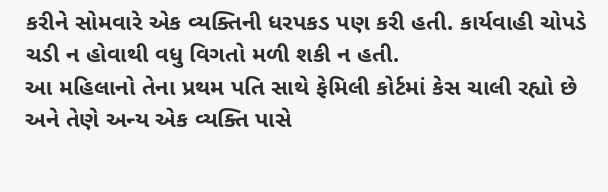કરીને સોમવારે એક વ્યક્તિની ધરપકડ પણ કરી હતી. કાર્યવાહી ચોપડે ચડી ન હોવાથી વધુ વિગતો મળી શકી ન હતી.
આ મહિલાનો તેના પ્રથમ પતિ સાથે ફેમિલી કોર્ટમાં કેસ ચાલી રહ્યો છે અને તેણે અન્ય એક વ્યક્તિ પાસે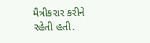મૈત્રીકરાર કરીને રહેતી હતી.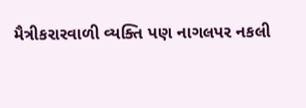મૈત્રીકરારવાળી વ્યક્તિ પણ નાગલપર નકલી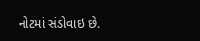નોટમાં સંડોવાઇ છે.